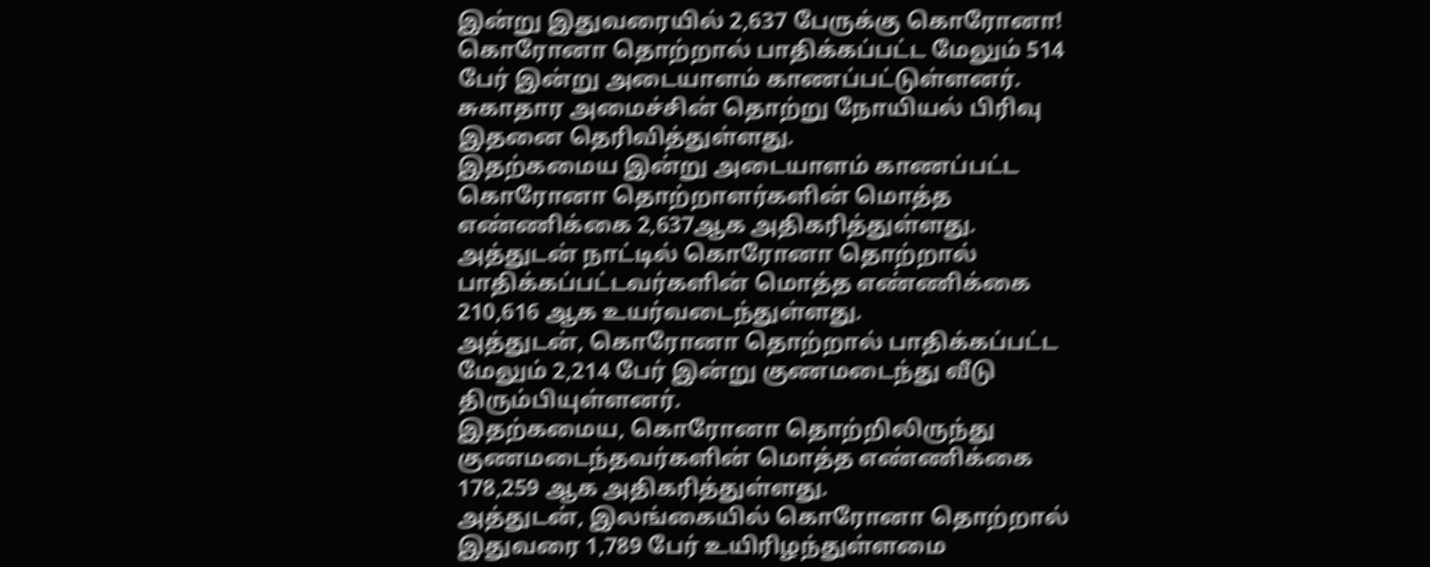இன்று இதுவரையில் 2,637 பேருக்கு கொரோனா!
கொரோனா தொற்றால் பாதிக்கப்பட்ட மேலும் 514 பேர் இன்று அடையாளம் காணப்பட்டுள்ளனர்.
சுகாதார அமைச்சின் தொற்று நோயியல் பிரிவு இதனை தெரிவித்துள்ளது.
இதற்கமைய இன்று அடையாளம் காணப்பட்ட கொரோனா தொற்றாளர்களின் மொத்த எண்ணிக்கை 2,637ஆக அதிகரித்துள்ளது.
அத்துடன் நாட்டில் கொரோனா தொற்றால் பாதிக்கப்பட்டவர்களின் மொத்த எண்ணிக்கை 210,616 ஆக உயர்வடைந்துள்ளது.
அத்துடன், கொரோனா தொற்றால் பாதிக்கப்பட்ட மேலும் 2,214 பேர் இன்று குணமடைந்து வீடு திரும்பியுள்ளனர்.
இதற்கமைய, கொரோனா தொற்றிலிருந்து குணமடைந்தவர்களின் மொத்த எண்ணிக்கை 178,259 ஆக அதிகரித்துள்ளது.
அத்துடன், இலங்கையில் கொரோனா தொற்றால் இதுவரை 1,789 பேர் உயிரிழந்துள்ளமை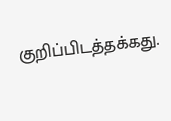குறிப்பிடத்தக்கது.